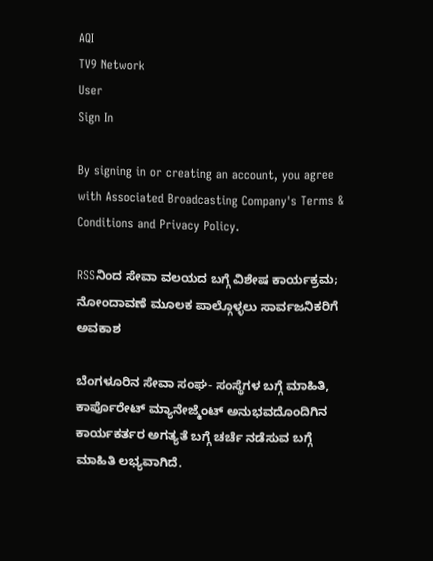AQI
TV9 Network
User
Sign In

By signing in or creating an account, you agree with Associated Broadcasting Company's Terms & Conditions and Privacy Policy.

RSSನಿಂದ ಸೇವಾ ವಲಯದ ಬಗ್ಗೆ ವಿಶೇಷ ಕಾರ್ಯಕ್ರಮ; ನೋಂದಾವಣೆ ಮೂಲಕ ಪಾಲ್ಗೊಳ್ಳಲು ಸಾರ್ವಜನಿಕರಿಗೆ ಅವಕಾಶ

ಬೆಂಗಳೂರಿನ ಸೇವಾ ಸಂಘ- ಸಂಸ್ಥೆಗಳ ಬಗ್ಗೆ ಮಾಹಿತಿ, ಕಾರ್ಪೊರೇಟ್ ಮ್ಯಾನೇಜ್ಮೆಂಟ್ ಅನುಭವದೊಂದಿಗಿನ ಕಾರ್ಯಕರ್ತರ ಅಗತ್ಯತೆ ಬಗ್ಗೆ ಚರ್ಚೆ ನಡೆಸುವ ಬಗ್ಗೆ ಮಾಹಿತಿ ಲಭ್ಯವಾಗಿದೆ.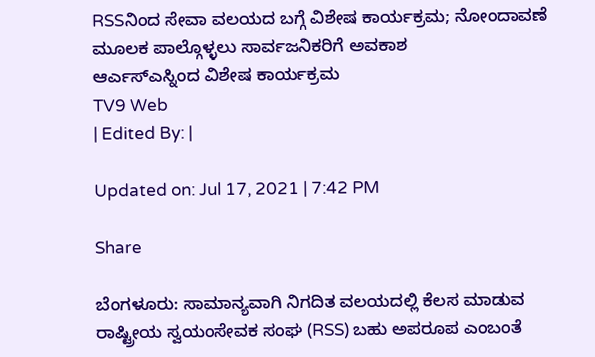RSSನಿಂದ ಸೇವಾ ವಲಯದ ಬಗ್ಗೆ ವಿಶೇಷ ಕಾರ್ಯಕ್ರಮ; ನೋಂದಾವಣೆ ಮೂಲಕ ಪಾಲ್ಗೊಳ್ಳಲು ಸಾರ್ವಜನಿಕರಿಗೆ ಅವಕಾಶ
ಆರ್ಎಸ್ಎಸ್ನಿಂದ ವಿಶೇಷ ಕಾರ್ಯಕ್ರಮ
TV9 Web
| Edited By: |

Updated on: Jul 17, 2021 | 7:42 PM

Share

ಬೆಂಗಳೂರು: ಸಾಮಾನ್ಯವಾಗಿ ನಿಗದಿತ ವಲಯದಲ್ಲಿ ಕೆಲಸ ಮಾಡುವ ರಾಷ್ಟ್ರೀಯ ಸ್ವಯಂಸೇವಕ ಸಂಘ (RSS) ಬಹು ಅಪರೂಪ ಎಂಬಂತೆ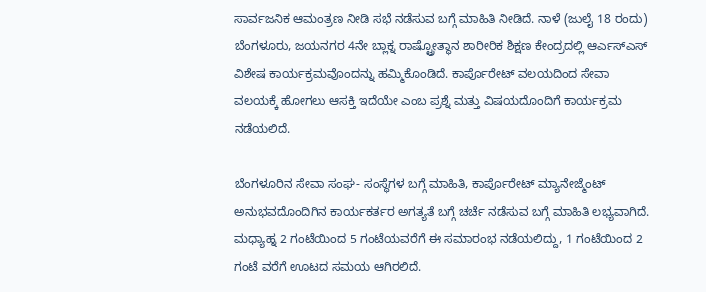ಸಾರ್ವಜನಿಕ ಆಮಂತ್ರಣ ನೀಡಿ ಸಭೆ ನಡೆಸುವ ಬಗ್ಗೆ ಮಾಹಿತಿ ನೀಡಿದೆ. ನಾಳೆ (ಜುಲೈ 18 ರಂದು) ಬೆಂಗಳೂರು, ಜಯನಗರ 4ನೇ ಬ್ಲಾಕ್ನ ರಾಷ್ಟ್ರೋತ್ಥಾನ ಶಾರೀರಿಕ ಶಿಕ್ಷಣ ಕೇಂದ್ರದಲ್ಲಿ ಆರ್ಎಸ್ಎಸ್ ವಿಶೇಷ ಕಾರ್ಯಕ್ರಮವೊಂದನ್ನು ಹಮ್ಮಿಕೊಂಡಿದೆ. ಕಾರ್ಪೊರೇಟ್ ವಲಯದಿಂದ ಸೇವಾ ವಲಯಕ್ಕೆ ಹೋಗಲು ಆಸಕ್ತಿ ಇದೆಯೇ ಎಂಬ ಪ್ರಶ್ನೆ ಮತ್ತು ವಿಷಯದೊಂದಿಗೆ ಕಾರ್ಯಕ್ರಮ ನಡೆಯಲಿದೆ.

ಬೆಂಗಳೂರಿನ ಸೇವಾ ಸಂಘ- ಸಂಸ್ಥೆಗಳ ಬಗ್ಗೆ ಮಾಹಿತಿ, ಕಾರ್ಪೊರೇಟ್ ಮ್ಯಾನೇಜ್ಮೆಂಟ್ ಅನುಭವದೊಂದಿಗಿನ ಕಾರ್ಯಕರ್ತರ ಅಗತ್ಯತೆ ಬಗ್ಗೆ ಚರ್ಚೆ ನಡೆಸುವ ಬಗ್ಗೆ ಮಾಹಿತಿ ಲಭ್ಯವಾಗಿದೆ. ಮಧ್ಯಾಹ್ನ 2 ಗಂಟೆಯಿಂದ 5 ಗಂಟೆಯವರೆಗೆ ಈ ಸಮಾರಂಭ ನಡೆಯಲಿದ್ದು, 1 ಗಂಟೆಯಿಂದ 2 ಗಂಟೆ ವರೆಗೆ ಊಟದ ಸಮಯ ಆಗಿರಲಿದೆ.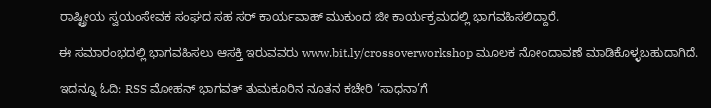ರಾಷ್ಟ್ರೀಯ ಸ್ವಯಂಸೇವಕ ಸಂಘದ ಸಹ ಸರ್ ಕಾರ್ಯವಾಹ್ ಮುಕುಂದ ಜೀ ಕಾರ್ಯಕ್ರಮದಲ್ಲಿ ಭಾಗವಹಿಸಲಿದ್ದಾರೆ.

ಈ ಸಮಾರಂಭದಲ್ಲಿ ಭಾಗವಹಿಸಲು ಆಸಕ್ತಿ ಇರುವವರು www.bit.ly/crossoverworkshop ಮೂಲಕ ನೋಂದಾವಣೆ ಮಾಡಿಕೊಳ್ಳಬಹುದಾಗಿದೆ.

ಇದನ್ನೂ ಓದಿ: RSS ಮೋಹನ್ ಭಾಗವತ್ ತುಮಕೂರಿನ ನೂತನ ಕಚೇರಿ ‘ಸಾಧನಾ’ಗೆ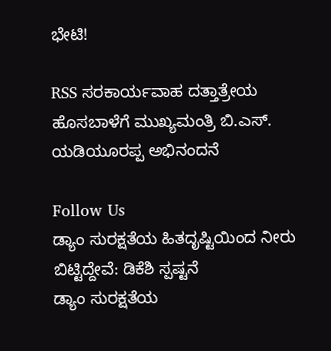ಭೇಟಿ!

RSS ಸರಕಾರ್ಯವಾಹ ದತ್ತಾತ್ರೇಯ ಹೊಸಬಾಳೆಗೆ ಮುಖ್ಯಮಂತ್ರಿ ಬಿ.ಎಸ್. ಯಡಿಯೂರಪ್ಪ ಅಭಿನಂದನೆ

Follow Us
ಡ್ಯಾಂ ಸುರಕ್ಷತೆಯ ಹಿತದೃಷ್ಟಿಯಿಂದ ನೀರು ಬಿಟ್ಟಿದ್ದೇವೆ: ಡಿಕೆಶಿ ಸ್ಪಷ್ಟನೆ
ಡ್ಯಾಂ ಸುರಕ್ಷತೆಯ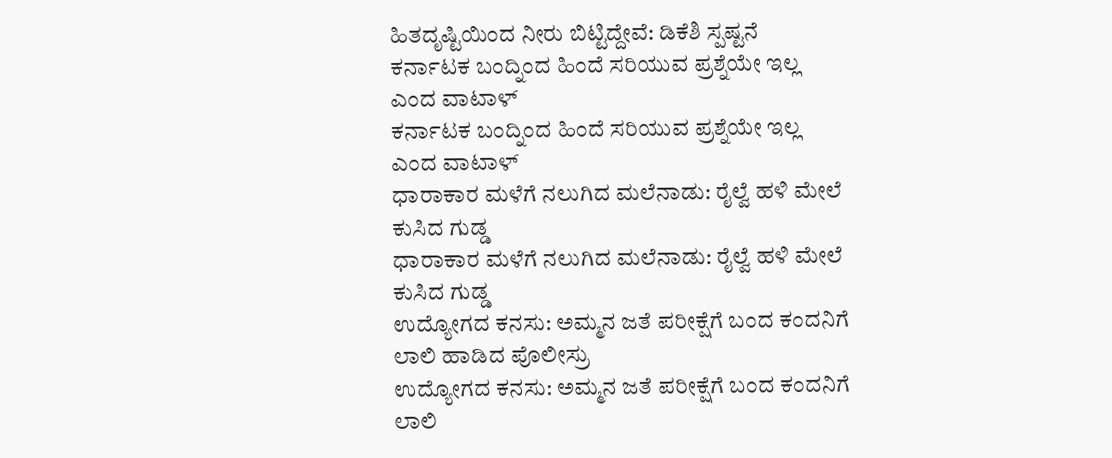ಹಿತದೃಷ್ಟಿಯಿಂದ ನೀರು ಬಿಟ್ಟಿದ್ದೇವೆ: ಡಿಕೆಶಿ ಸ್ಪಷ್ಟನೆ
ಕರ್ನಾಟಕ ಬಂದ್ನಿಂದ ಹಿಂದೆ ಸರಿಯುವ ಪ್ರಶ್ನೆಯೇ ಇಲ್ಲ ಎಂದ ವಾಟಾಳ್
ಕರ್ನಾಟಕ ಬಂದ್ನಿಂದ ಹಿಂದೆ ಸರಿಯುವ ಪ್ರಶ್ನೆಯೇ ಇಲ್ಲ ಎಂದ ವಾಟಾಳ್
ಧಾರಾಕಾರ ಮಳೆಗೆ ನಲುಗಿದ ಮಲೆನಾಡು: ರೈಲ್ವೆ ಹಳಿ ಮೇಲೆ ಕುಸಿದ ಗುಡ್ಡ
ಧಾರಾಕಾರ ಮಳೆಗೆ ನಲುಗಿದ ಮಲೆನಾಡು: ರೈಲ್ವೆ ಹಳಿ ಮೇಲೆ ಕುಸಿದ ಗುಡ್ಡ
ಉದ್ಯೋಗದ ಕನಸು: ಅಮ್ಮನ ಜತೆ ಪರೀಕ್ಷೆಗೆ ಬಂದ ಕಂದನಿಗೆ ಲಾಲಿ ಹಾಡಿದ ಪೊಲೀಸ್ರು
ಉದ್ಯೋಗದ ಕನಸು: ಅಮ್ಮನ ಜತೆ ಪರೀಕ್ಷೆಗೆ ಬಂದ ಕಂದನಿಗೆ ಲಾಲಿ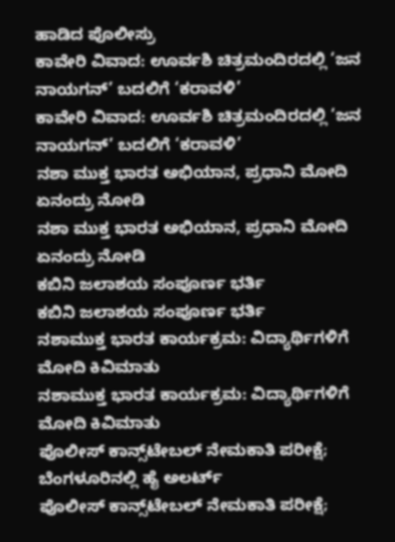ಹಾಡಿದ ಪೊಲೀಸ್ರು
ಕಾವೇರಿ ವಿವಾದ: ಊರ್ವಶಿ ಚಿತ್ರಮಂದಿರದಲ್ಲಿ ‘ಜನ ನಾಯಗನ್’ ಬದಲಿಗೆ ‘ಕರಾವಳಿ’
ಕಾವೇರಿ ವಿವಾದ: ಊರ್ವಶಿ ಚಿತ್ರಮಂದಿರದಲ್ಲಿ ‘ಜನ ನಾಯಗನ್’ ಬದಲಿಗೆ ‘ಕರಾವಳಿ’
ನಶಾ ಮುಕ್ತ ಭಾರತ ಅಭಿಯಾನ, ಪ್ರಧಾನಿ ಮೋದಿ ಏನಂದ್ರು ನೋಡಿ
ನಶಾ ಮುಕ್ತ ಭಾರತ ಅಭಿಯಾನ, ಪ್ರಧಾನಿ ಮೋದಿ ಏನಂದ್ರು ನೋಡಿ
ಕಬಿನಿ ಜಲಾಶಯ ಸಂಪೂರ್ಣ ಭರ್ತಿ
ಕಬಿನಿ ಜಲಾಶಯ ಸಂಪೂರ್ಣ ಭರ್ತಿ
ನಶಾಮುಕ್ತ ಭಾರತ ಕಾರ್ಯಕ್ರಮ: ವಿದ್ಯಾರ್ಥಿಗಳಿಗೆ ಮೋದಿ ಕಿವಿಮಾತು
ನಶಾಮುಕ್ತ ಭಾರತ ಕಾರ್ಯಕ್ರಮ: ವಿದ್ಯಾರ್ಥಿಗಳಿಗೆ ಮೋದಿ ಕಿವಿಮಾತು
ಪೊಲೀಸ್ ಕಾನ್ಸ್‌ಟೇಬಲ್ ನೇಮಕಾತಿ ಪರೀಕ್ಷೆ; ಬೆಂಗಳೂರಿನಲ್ಲಿ ಹೈ ಅಲರ್ಟ್
ಪೊಲೀಸ್ ಕಾನ್ಸ್‌ಟೇಬಲ್ ನೇಮಕಾತಿ ಪರೀಕ್ಷೆ;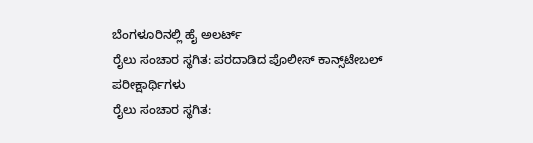ಬೆಂಗಳೂರಿನಲ್ಲಿ ಹೈ ಅಲರ್ಟ್
ರೈಲು ಸಂಚಾರ ಸ್ಥಗಿತ: ಪರದಾಡಿದ ಪೊಲೀಸ್ ಕಾನ್ಸ್‌ಟೇಬಲ್ ಪರೀಕ್ಷಾರ್ಥಿಗಳು
ರೈಲು ಸಂಚಾರ ಸ್ಥಗಿತ: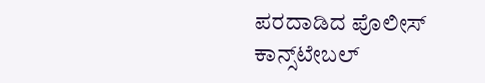ಪರದಾಡಿದ ಪೊಲೀಸ್ ಕಾನ್ಸ್‌ಟೇಬಲ್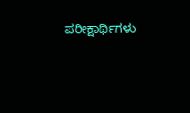ಪರೀಕ್ಷಾರ್ಥಿಗಳು